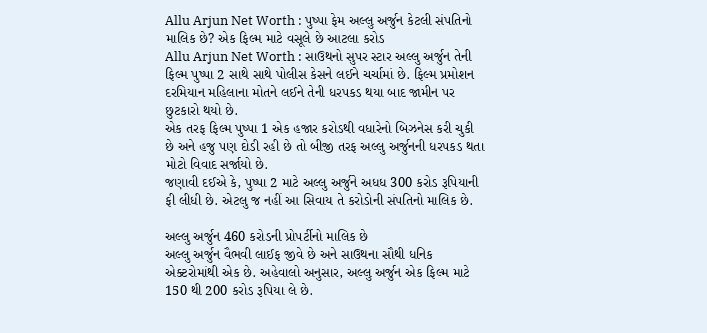Allu Arjun Net Worth : પુષ્પા ફેમ અલ્લુ અર્જુન કેટલી સંપતિનો માલિક છે? એક ફિલ્મ માટે વસૂલે છે આટલા કરોડ
Allu Arjun Net Worth : સાઉથનો સુપર સ્ટાર અલ્લુ અર્જુન તેની ફિલ્મ પુષ્પા 2 સાથે સાથે પોલીસ કેસને લઈને ચર્ચામાં છે. ફિલ્મ પ્રમોશન દરમિયાન મહિલાના મોતને લઈને તેની ધરપકડ થયા બાદ જામીન પર છુટકારો થયો છે.
એક તરફ ફિલ્મ પુષ્પા 1 એક હજાર કરોડથી વધારેનો બિઝનેસ કરી ચુકી છે અને હજુ પણ દોડી રહી છે તો બીજી તરફ અલ્લુ અર્જુનની ધરપકડ થતા મોટો વિવાદ સર્જાયો છે.
જણાવી દઈએ કે, પુષ્પા 2 માટે અલ્લુ અર્જુને અધધ 300 કરોડ રૂપિયાની ફી લીધી છે. એટલુ જ નહીં આ સિવાય તે કરોડોની સંપતિનો માલિક છે.

અલ્લુ અર્જુન 460 કરોડની પ્રોપર્ટીનો માલિક છે
અલ્લુ અર્જુન વૈભવી લાઈફ જીવે છે અને સાઉથના સૌથી ધનિક એક્ટરોમાંથી એક છે. અહેવાલો અનુસાર, અલ્લુ અર્જુન એક ફિલ્મ માટે 150 થી 200 કરોડ રૂપિયા લે છે.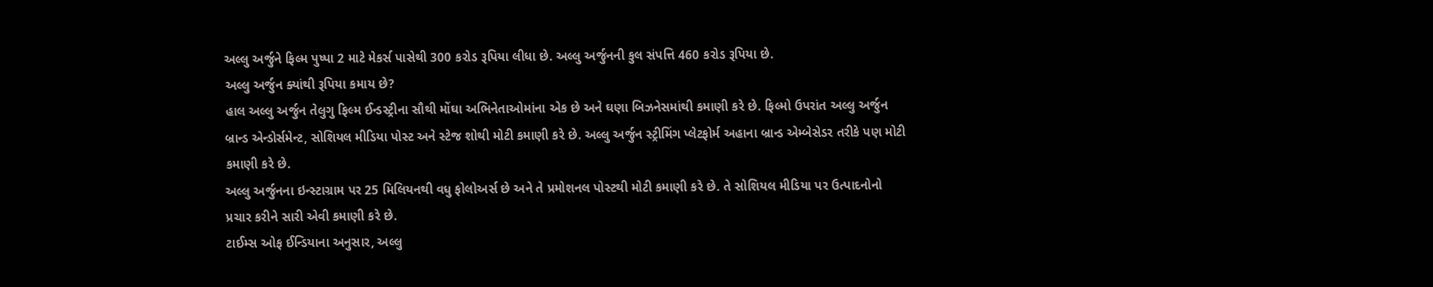અલ્લુ અર્જુને ફિલ્મ પુષ્પા 2 માટે મેકર્સ પાસેથી 300 કરોડ રૂપિયા લીધા છે. અલ્લુ અર્જુનની કુલ સંપત્તિ 460 કરોડ રૂપિયા છે.
અલ્લુ અર્જુન ક્યાંથી રૂપિયા કમાય છે?
હાલ અલ્લુ અર્જુન તેલુગુ ફિલ્મ ઈન્ડસ્ટ્રીના સૌથી મોંઘા અભિનેતાઓમાંના એક છે અને ઘણા બિઝનેસમાંથી કમાણી કરે છે. ફિલ્મો ઉપરાંત અલ્લુ અર્જુન બ્રાન્ડ એન્ડોર્સમેન્ટ, સોશિયલ મીડિયા પોસ્ટ અને સ્ટેજ શોથી મોટી કમાણી કરે છે. અલ્લુ અર્જુન સ્ટ્રીમિંગ પ્લેટફોર્મ અહાના બ્રાન્ડ એમ્બેસેડર તરીકે પણ મોટી કમાણી કરે છે.
અલ્લુ અર્જુનના ઇન્સ્ટાગ્રામ પર 25 મિલિયનથી વધુ ફોલોઅર્સ છે અને તે પ્રમોશનલ પોસ્ટથી મોટી કમાણી કરે છે. તે સોશિયલ મીડિયા પર ઉત્પાદનોનો પ્રચાર કરીને સારી એવી કમાણી કરે છે.
ટાઈમ્સ ઓફ ઈન્ડિયાના અનુસાર, અલ્લુ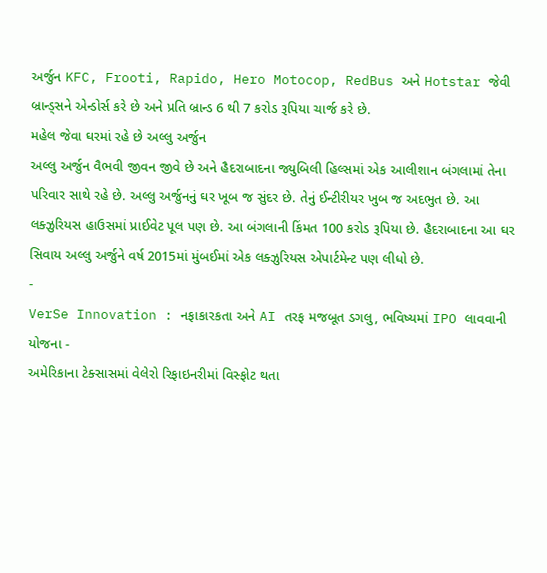અર્જુન KFC, Frooti, Rapido, Hero Motocop, RedBus અને Hotstar જેવી બ્રાન્ડ્સને એન્ડોર્સ કરે છે અને પ્રતિ બ્રાન્ડ 6 થી 7 કરોડ રૂપિયા ચાર્જ કરે છે.
મહેલ જેવા ઘરમાં રહે છે અલ્લુ અર્જુન
અલ્લુ અર્જુન વૈભવી જીવન જીવે છે અને હૈદરાબાદના જ્યુબિલી હિલ્સમાં એક આલીશાન બંગલામાં તેના પરિવાર સાથે રહે છે. અલ્લુ અર્જુનનું ઘર ખૂબ જ સુંદર છે. તેનું ઈન્ટીરીયર ખુબ જ અદભુત છે. આ લક્ઝુરિયસ હાઉસમાં પ્રાઈવેટ પૂલ પણ છે. આ બંગલાની કિંમત 100 કરોડ રૂપિયા છે. હૈદરાબાદના આ ઘર સિવાય અલ્લુ અર્જુને વર્ષ 2015માં મુંબઈમાં એક લક્ઝુરિયસ એપાર્ટમેન્ટ પણ લીધો છે.
-
VerSe Innovation : નફાકારકતા અને AI તરફ મજબૂત ડગલુ, ભવિષ્યમાં IPO લાવવાની યોજના -
અમેરિકાના ટેક્સાસમાં વેલેરો રિફાઇનરીમાં વિસ્ફોટ થતા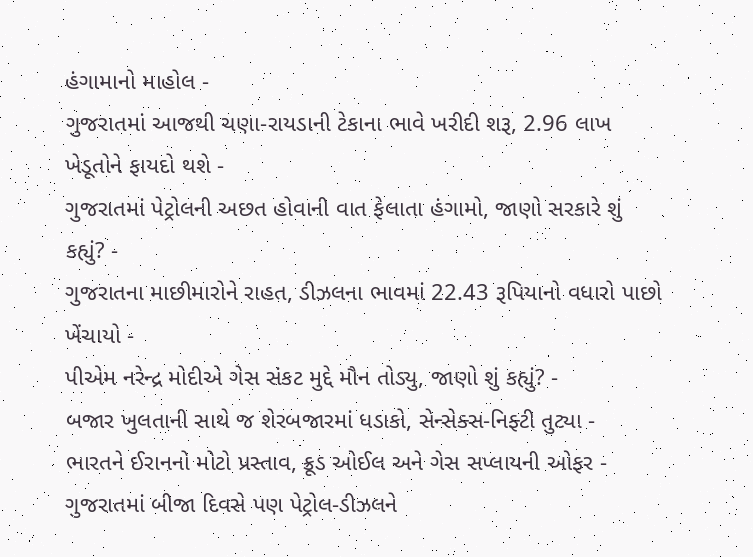હંગામાનો માહોલ -
ગુજરાતમાં આજથી ચણા-રાયડાની ટેકાના ભાવે ખરીદી શરૂ, 2.96 લાખ ખેડૂતોને ફાયદો થશે -
ગુજરાતમાં પેટ્રોલની અછત હોવાની વાત ફેલાતા હંગામો, જાણો સરકારે શું કહ્યું? -
ગુજરાતના માછીમારોને રાહત, ડીઝલના ભાવમાં 22.43 રૂપિયાનો વધારો પાછો ખેંચાયો -
પીએમ નરેન્દ્ર મોદીએ ગેસ સંકટ મુદ્દે મૌન તોડ્યુ, જાણો શું કહ્યું? -
બજાર ખુલતાની સાથે જ શેરબજારમાં ધડાકો, સેન્સેક્સ-નિફ્ટી તુટ્યા -
ભારતને ઈરાનનો મોટો પ્રસ્તાવ, ક્રૂડ ઓઈલ અને ગેસ સપ્લાયની ઓફર -
ગુજરાતમાં બીજા દિવસે પણ પેટ્રોલ-ડીઝલને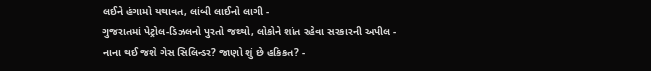લઈને હંગામો યથાવત, લાંબી લાઈનો લાગી -
ગુજરાતમાં પેટ્રોલ-ડિઝલનો પુરતો જથ્થો, લોકોને શાંત રહેવા સરકારની અપીલ -
નાના થઈ જશે ગેસ સિલિન્ડર? જાણો શું છે હકિકત? -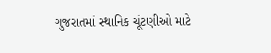ગુજરાતમાં સ્થાનિક ચૂંટણીઓ માટે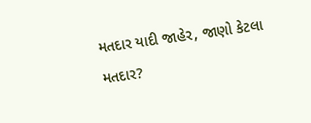મતદાર યાદી જાહેર, જાણો કેટલા મતદાર?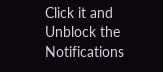Click it and Unblock the Notifications